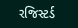રજિસ્ટર્ડ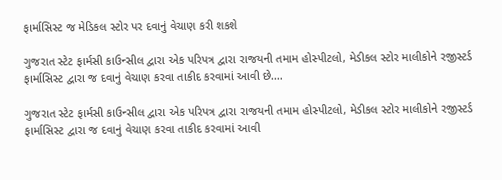ફાર્માસિસ્ટ જ મેડિકલ સ્ટોર પર દવાનું વેચાણ કરી શકશે

ગુજરાત સ્ટેટ ફાર્મસી કાઉન્સીલ દ્વારા એક પરિપત્ર દ્વારા રાજયની તમામ હોસ્પીટલો, મેડીકલ સ્ટોર માલીકોને રજીસ્ટર્ડ ફાર્માસિસ્ટ દ્વારા જ દવાનું વેચાણ કરવા તાકીદ કરવામાં આવી છે.…

ગુજરાત સ્ટેટ ફાર્મસી કાઉન્સીલ દ્વારા એક પરિપત્ર દ્વારા રાજયની તમામ હોસ્પીટલો, મેડીકલ સ્ટોર માલીકોને રજીસ્ટર્ડ ફાર્માસિસ્ટ દ્વારા જ દવાનું વેચાણ કરવા તાકીદ કરવામાં આવી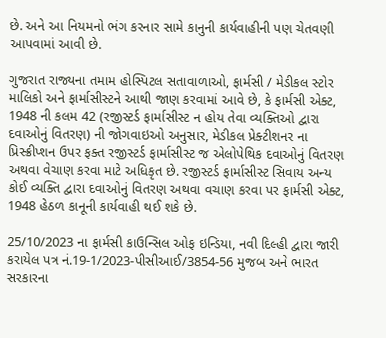છે. અને આ નિયમનો ભંગ કરનાર સામે કાનુની કાર્યવાહીની પણ ચેતવણી આપવામાં આવી છે.

ગુજરાત રાજ્યના તમામ હોસ્પિટલ સતાવાળાઓ, ફાર્મસી / મેડીકલ સ્ટોર માલિકો અને ફાર્માસીસ્ટને આથી જાણ કરવામાં આવે છે, કે ફાર્મસી એક્ટ, 1948 ની કલમ 42 (રજીસ્ટર્ડ ફાર્માસીસ્ટ ન હોય તેવા વ્યક્તિઓ દ્વારા દવાઓનું વિતરણ) ની જોગવાઇઓ અનુસાર, મેડીકલ પ્રેક્ટીશનર ના પ્રિસ્ક્રીપ્શન ઉપર ફક્ત રજીસ્ટર્ડ ફાર્માસીસ્ટ જ એલોપેથિક દવાઓનું વિતરણ અથવા વેચાણ કરવા માટે અધિકૃત છે. રજીસ્ટર્ડ ફાર્માસીસ્ટ સિવાય અન્ય કોઈ વ્યક્તિ દ્વારા દવાઓનું વિતરણ અથવા વચાણ કરવા પર ફાર્મસી એક્ટ, 1948 હેઠળ કાનૂની કાર્યવાહી થઈ શકે છે.

25/10/2023 ના ફાર્મસી કાઉન્સિલ ઓફ ઇન્ડિયા, નવી દિલ્હી દ્વારા જારી કરાયેલ પત્ર નં.19-1/2023-પીસીઆઈ/3854-56 મુજબ અને ભારત સરકારના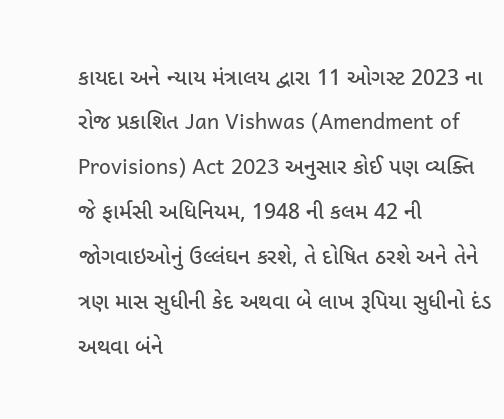કાયદા અને ન્યાય મંત્રાલય દ્વારા 11 ઓગસ્ટ 2023 ના રોજ પ્રકાશિત Jan Vishwas (Amendment of Provisions) Act 2023 અનુસાર કોઈ પણ વ્યક્તિ જે ફાર્મસી અધિનિયમ, 1948 ની કલમ 42 ની જોગવાઇઓનું ઉલ્લંઘન કરશે, તે દોષિત ઠરશે અને તેને ત્રણ માસ સુધીની કેદ અથવા બે લાખ રૂપિયા સુધીનો દંડ અથવા બંને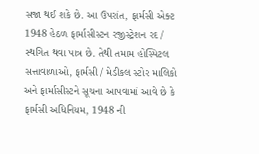સજા થઈ શકે છે. આ ઉપરાંત, ફાર્મસી એક્ટ 1948 હેઠળ ફાર્માસીસ્ટન રજીસ્ટ્રેશન રદ / સ્થગિત થવા પાત્ર છે. તેથી તમામ હોસ્પિટલ સત્તાવાળાઓ, ફાર્મસી / મેડીકલ સ્ટોર માલિકો અને ફાર્માસીસ્ટને સૂચના આપવામાં આવે છે કે ફાર્મસી અધિનિયમ, 1948 ની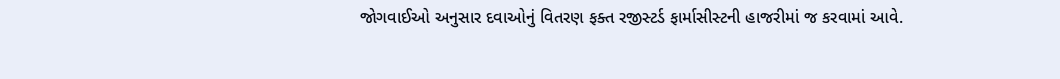જોગવાઈઓ અનુસાર દવાઓનું વિતરણ ફક્ત રજીસ્ટર્ડ ફાર્માસીસ્ટની હાજરીમાં જ કરવામાં આવે.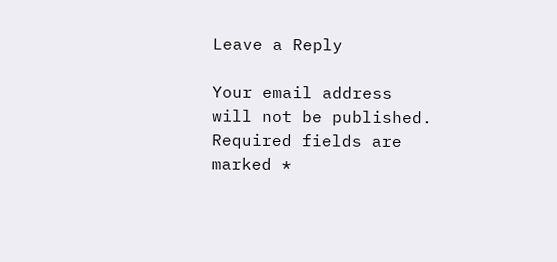Leave a Reply

Your email address will not be published. Required fields are marked *